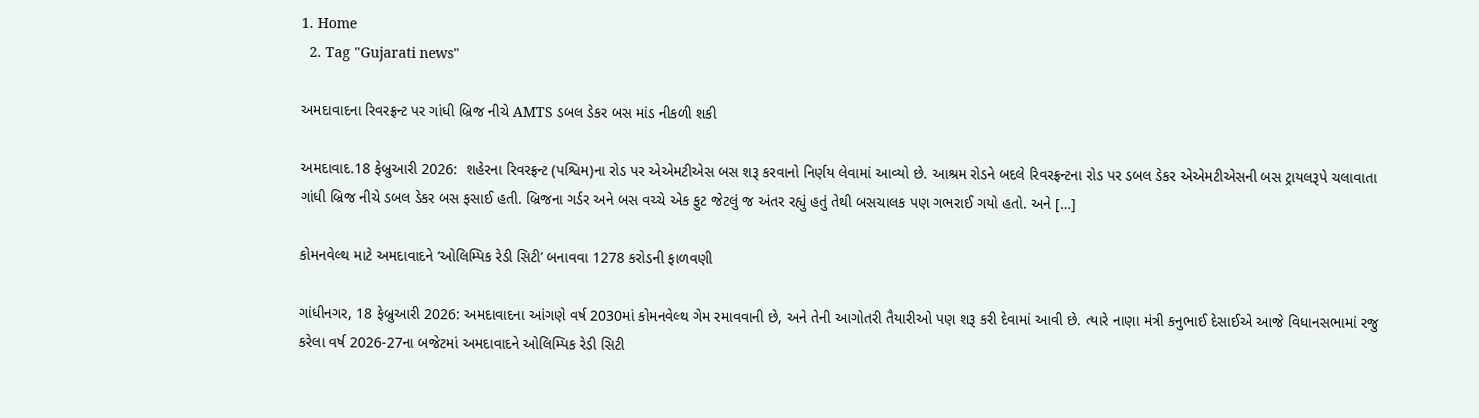1. Home
  2. Tag "Gujarati news"

અમદાવાદના રિવરફ્રન્ટ પર ગાંધી બ્રિજ નીચે AMTS ડબલ ડેકર બસ માંડ નીકળી શકી

અમદાવાદ.18 ફેબ્રુઆરી 2026:  શહેરના રિવરફ્રન્ટ (પશ્વિમ)ના રોડ પર એએમટીએસ બસ શરૂ કરવાનો નિર્ણય લેવામાં આવ્યો છે. આશ્રમ રોડને બદલે રિવરફ્રન્ટના રોડ પર ડબલ ડેકર એએમટીએસની બસ ટ્રાયલરૂપે ચલાવાતા ગાંધી બ્રિજ નીચે ડબલ ડેકર બસ ફસાઈ હતી. બ્રિજના ગર્ડર અને બસ વચ્ચે એક ફુટ જેટલું જ અંતર રહ્યું હતું તેથી બસચાલક પણ ગભરાઈ ગયો હતો. અને […]

કોમનવેલ્થ માટે અમદાવાદને ‘ઓલિમ્પિક રેડી સિટી’ બનાવવા 1278 કરોડની ફાળવણી

ગાંધીનગર, 18 ફેબ્રુઆરી 2026: અમદાવાદના આંગણે વર્ષ 2030માં કોમનવેલ્થ ગેમ રમાવવાની છે, અને તેની આગોતરી તૈયારીઓ પણ શરૂ કરી દેવામાં આવી છે. ત્યારે નાણા મંત્રી કનુભાઈ દેસાઈએ આજે વિધાનસભામાં રજુ કરેલા વર્ષ 2026-27ના બજેટમાં અમદાવાદને ઓલિમ્પિક રેડી સિટી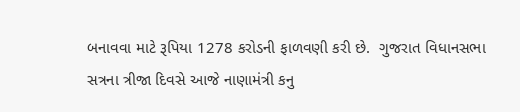બનાવવા માટે રૂપિયા 1278 કરોડની ફાળવણી કરી છે.  ગુજરાત વિધાનસભા સત્રના ત્રીજા દિવસે આજે નાણામંત્રી કનુ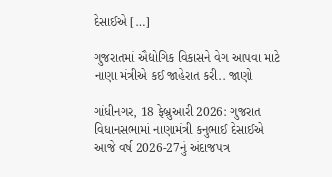દેસાઈએ […]

ગુજરાતમાં ઐદ્યોગિક વિકાસને વેગ આપવા માટે નાણા મંત્રીએ કઈ જાહેરાત કરી.. જાણો

ગાંધીનગર, 18 ફેબ્રુઆરી 2026: ગુજરાત વિધાનસભામાં નાણામંત્રી કનુભાઈ દેસાઈએ આજે વર્ષ 2026-27નું અંદાજપત્ર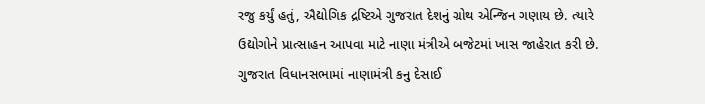રજુ કર્યું હતું, ઐદ્યોગિક દ્રષ્ટિએ ગુજરાત દેશનું ગ્રોથ એન્જિન ગણાય છે. ત્યારે ઉદ્યોગોને પ્રાત્સાહન આપવા માટે નાણા મંત્રીએ બજેટમાં ખાસ જાહેરાત કરી છે. ગુજરાત વિધાનસભામાં નાણામંત્રી કનુ દેસાઈ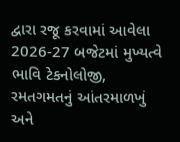દ્વારા રજૂ કરવામાં આવેલા 2026-27 બજેટમાં મુખ્યત્વે ભાવિ ટેકનોલોજી, રમતગમતનું આંતરમાળખું અને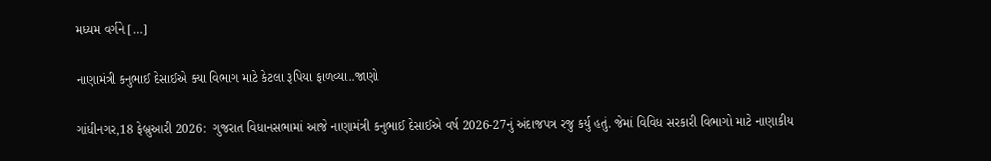મધ્યમ વર્ગને […]

નાણામંત્રી કનુભાઈ દેસાઈએ ક્યા વિભાગ માટે કેટલા રૂપિયા ફાળવ્યા..જાણો

ગાંધીનગર,18 ફેબ્રુઆરી 2026:  ગુજરાત વિધાનસભામાં આજે નાણામંત્રી કનુભાઈ દેસાઈએ વર્ષ 2026-27નું અંદાજપત્ર રજુ કર્યુ હતું. જેમાં વિવિધ સરકારી વિભાગો માટે નાણાકીય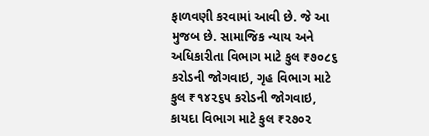ફાળવણી કરવામાં આવી છે. જે આ મુજબ છે. સામાજિક ન્યાય અને અધિકારીતા વિભાગ માટે કુલ ₹૭૦૮૬ કરોડની જોગવાઇ, ગૃહ વિભાગ માટે કુલ ₹૧૪૨૬૫ કરોડની જોગવાઇ, કાયદા વિભાગ માટે કુલ ₹૨૭૦૨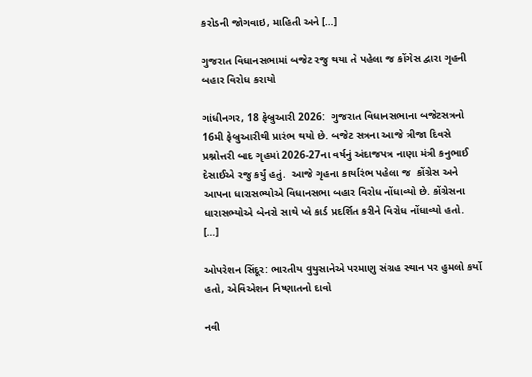કરોડની જોગવાઇ, માહિતી અને […]

ગુજરાત વિધાનસભામાં બજેટ રજુ થયા તે પહેલા જ કોંગેસ દ્વારા ગૃહની બહાર વિરોધ કરાયો

ગાંધીનગર, 18 ફેબ્રુઆરી 2026:  ગુજરાત વિધાનસભાના બજેટસત્રનો 16મી ફેબ્રુઆરીથી પ્રારંભ થયો છે. બજેટ સત્રના આજે ત્રીજા દિવસે પ્રશ્નોત્તરી બાદ ગૃહમાં 2026-27ના વર્ષનું અંદાજપત્ર નાણા મંત્રી કનુભાઈ દેસાઈએ રજુ કર્યું હતું.  આજે ગૃહના કાર્યારંભ પહેલા જ  કોંગ્રેસ અને આપના ધારાસભ્યોએ વિધાનસભા બહાર વિરોધ નોંધાવ્યો છે. કોંગ્રેસના ધારાસભ્યોએ બેનરો સાથે પ્લે કાર્ડ પ્રદર્શિત કરીને વિરોધ નોંધાવ્યો હતો. […]

ઓપરેશન સિંદૂર: ભારતીય વુયુસાનેએ પરમાણુ સંગ્રહ સ્થાન પર હુમલો કર્યો હતો, એવિએશન નિષ્ણાતનો દાવો

નવી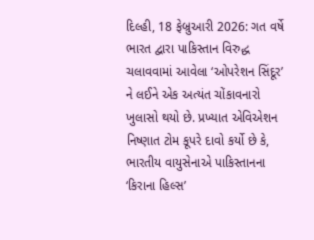દિલ્હી, 18 ફેબ્રુઆરી 2026: ગત વર્ષે ભારત દ્વારા પાકિસ્તાન વિરુદ્ધ ચલાવવામાં આવેલા ‘ઓપરેશન સિંદૂર’ ને લઈને એક અત્યંત ચોંકાવનારો ખુલાસો થયો છે. પ્રખ્યાત એવિએશન નિષ્ણાત ટોમ કૂપરે દાવો કર્યો છે કે, ભારતીય વાયુસેનાએ પાકિસ્તાનના ‘કિરાના હિલ્સ’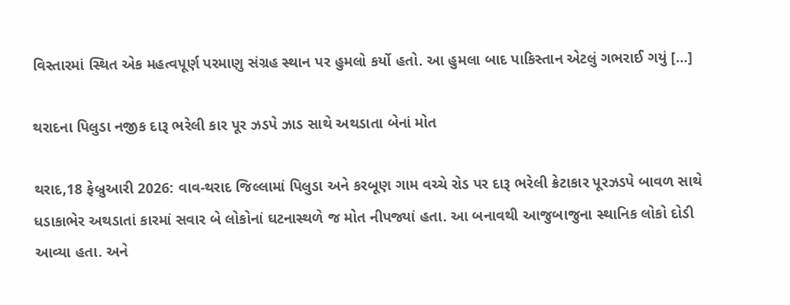વિસ્તારમાં સ્થિત એક મહત્વપૂર્ણ પરમાણુ સંગ્રહ સ્થાન પર હુમલો કર્યો હતો. આ હુમલા બાદ પાકિસ્તાન એટલું ગભરાઈ ગયું […]

થરાદના પિલુડા નજીક દારૂ ભરેલી કાર પૂર ઝડપે ઝાડ સાથે અથડાતા બેનાં મોત

થરાદ,18 ફેબ્રુઆરી 2026: વાવ-થરાદ જિલ્લામાં પિલુડા અને કરબૂણ ગામ વચ્ચે રોડ પર દારૂ ભરેલી ક્રેટાકાર પૂરઝડપે બાવળ સાથે ધડાકાભેર અથડાતાં કારમાં સવાર બે લોકોનાં ઘટનાસ્થળે જ મોત નીપજ્યાં હતા. આ બનાવથી આજુબાજુના સ્થાનિક લોકો દોડી આવ્યા હતા. અને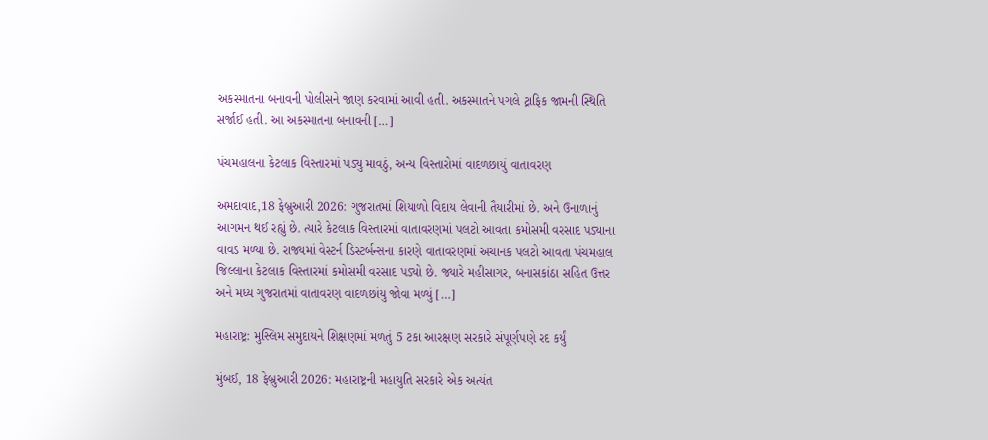અકસ્માતના બનાવની પોલીસને જાણ કરવામાં આવી હતી. અકસ્માતને પગલે ટ્રાફિક જામની સ્થિતિ સર્જાઈ હતી. આ અકસ્માતના બનાવની […]

પંચમહાલના કેટલાક વિસ્તારમાં પડ્યુ માવઠું, અન્ય વિસ્તારોમાં વાદળછાયું વાતાવરણ

અમદાવાદ,18 ફેબ્રુઆરી 2026: ગુજરાતમાં શિયાળો વિદાય લેવાની તૈયારીમાં છે. અને ઉનાળાનું આગમન થઈ રહ્યું છે. ત્યારે કેટલાક વિસ્તારમાં વાતાવરણમાં પલટો આવતા કમોસમી વરસાદ પડ્યાના વાવડ મળ્યા છે. રાજ્યમાં વેસ્ટર્ન ડિસ્ટર્બન્સના કારણે વાતાવરણમાં અચાનક પલટો આવતા પંચમહાલ જિલ્લાના કેટલાક વિસ્તારમાં કમોસમી વરસાદ પડ્યો છે. જ્યારે મહીસાગર, બનાસકાંઠા સહિત ઉત્તર અને મધ્ય ગુજરાતમાં વાતાવરણ વાદળછાંયુ જોવા મળ્યું […]

મહારાષ્ટ્ર: મુસ્લિમ સમુદાયને શિક્ષણમાં મળતું 5 ટકા આરક્ષણ સરકારે સંપૂર્ણપણે રદ કર્યું

મુંબઈ, 18 ફેબ્રુઆરી 2026: મહારાષ્ટ્રની મહાયુતિ સરકારે એક અત્યંત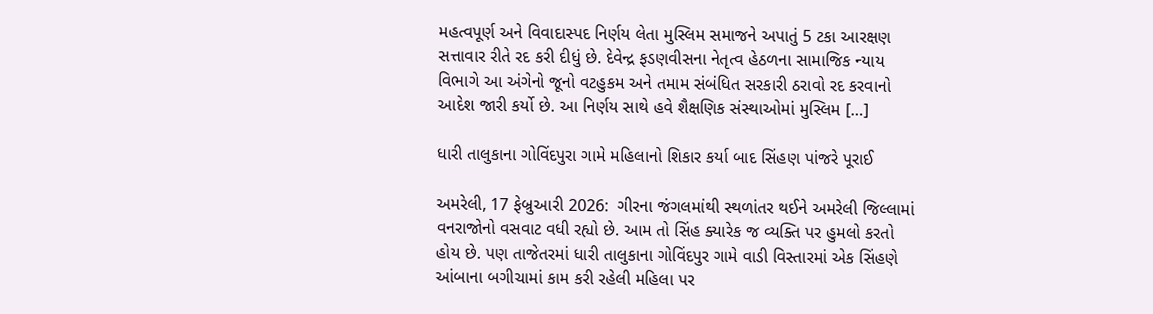મહત્વપૂર્ણ અને વિવાદાસ્પદ નિર્ણય લેતા મુસ્લિમ સમાજને અપાતું 5 ટકા આરક્ષણ સત્તાવાર રીતે રદ કરી દીધું છે. દેવેન્દ્ર ફડણવીસના નેતૃત્વ હેઠળના સામાજિક ન્યાય વિભાગે આ અંગેનો જૂનો વટહુકમ અને તમામ સંબંધિત સરકારી ઠરાવો રદ કરવાનો આદેશ જારી કર્યો છે. આ નિર્ણય સાથે હવે શૈક્ષણિક સંસ્થાઓમાં મુસ્લિમ […]

ધારી તાલુકાના ગોવિંદપુરા ગામે મહિલાનો શિકાર કર્યા બાદ સિંહણ પાંજરે પૂરાઈ

અમરેલી, 17 ફેબ્રુઆરી 2026:  ગીરના જંગલમાંથી સ્થળાંતર થઈને અમરેલી જિલ્લામાં વનરાજોનો વસવાટ વધી રહ્યો છે. આમ તો સિંહ ક્યારેક જ વ્યક્તિ પર હુમલો કરતો હોય છે. પણ તાજેતરમાં ધારી તાલુકાના ગોવિંદપુર ગામે વાડી વિસ્તારમાં એક સિંહણે આંબાના બગીચામાં કામ કરી રહેલી મહિલા પર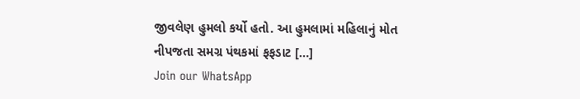જીવલેણ હુમલો કર્યો હતો. આ હુમલામાં મહિલાનું મોત નીપજતા સમગ્ર પંથકમાં ફફડાટ […]
Join our WhatsApp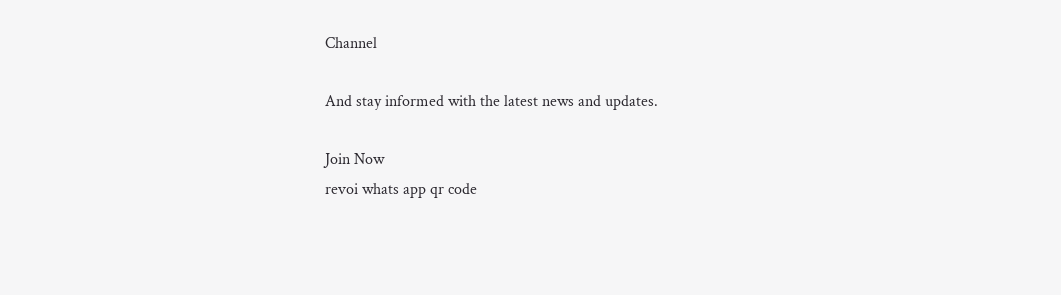Channel

And stay informed with the latest news and updates.

Join Now
revoi whats app qr code